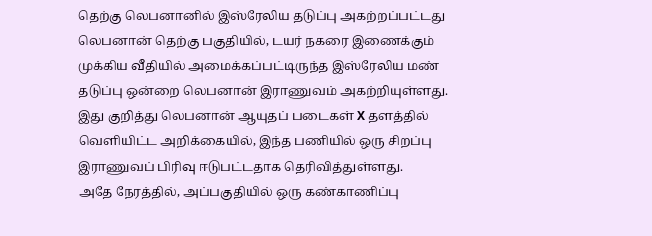தெற்கு லெபனானில் இஸ்ரேலிய தடுப்பு அகற்றப்பட்டது
லெபனான் தெற்கு பகுதியில், டயர் நகரை இணைக்கும் முக்கிய வீதியில் அமைக்கப்பட்டிருந்த இஸ்ரேலிய மண் தடுப்பு ஒன்றை லெபனான் இராணுவம் அகற்றியுள்ளது.
இது குறித்து லெபனான் ஆயுதப் படைகள் X தளத்தில் வெளியிட்ட அறிக்கையில், இந்த பணியில் ஒரு சிறப்பு இராணுவப் பிரிவு ஈடுபட்டதாக தெரிவித்துள்ளது.
அதே நேரத்தில், அப்பகுதியில் ஒரு கண்காணிப்பு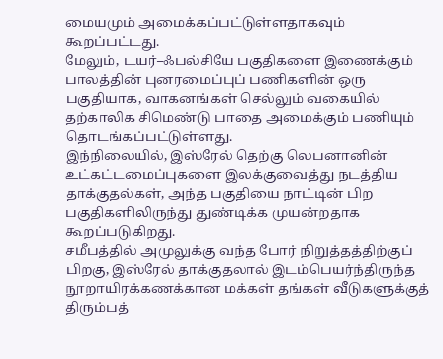மையமும் அமைக்கப்பட்டுள்ளதாகவும் கூறப்பட்டது.
மேலும், டயர்–ஃபல்சியே பகுதிகளை இணைக்கும் பாலத்தின் புனரமைப்புப் பணிகளின் ஒரு பகுதியாக, வாகனங்கள் செல்லும் வகையில் தற்காலிக சிமெண்டு பாதை அமைக்கும் பணியும் தொடங்கப்பட்டுள்ளது.
இந்நிலையில், இஸ்ரேல் தெற்கு லெபனானின் உட்கட்டமைப்புகளை இலக்குவைத்து நடத்திய தாக்குதல்கள், அந்த பகுதியை நாட்டின் பிற பகுதிகளிலிருந்து துண்டிக்க முயன்றதாக கூறப்படுகிறது.
சமீபத்தில் அமுலுக்கு வந்த போர் நிறுத்தத்திற்குப் பிறகு, இஸ்ரேல் தாக்குதலால் இடம்பெயர்ந்திருந்த நூறாயிரக்கணக்கான மக்கள் தங்கள் வீடுகளுக்குத் திரும்பத்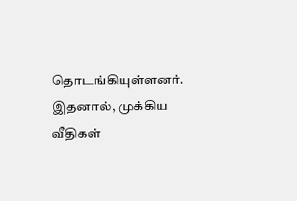தொடங்கியுள்ளனர். இதனால், முக்கிய வீதிகள்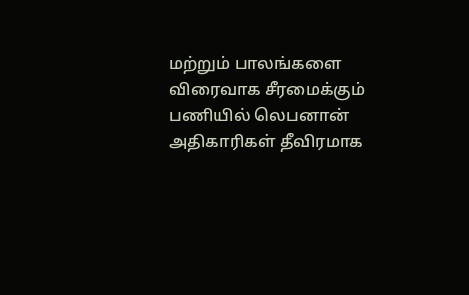மற்றும் பாலங்களை விரைவாக சீரமைக்கும் பணியில் லெபனான் அதிகாரிகள் தீவிரமாக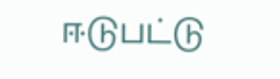ஈடுபட்டு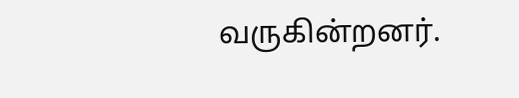வருகின்றனர்.